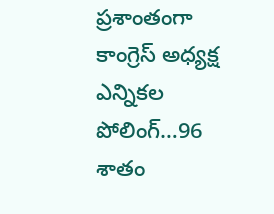ప్రశాంతంగా కాంగ్రెస్ అధ్యక్ష ఎన్నికల పోలింగ్…96 శాతం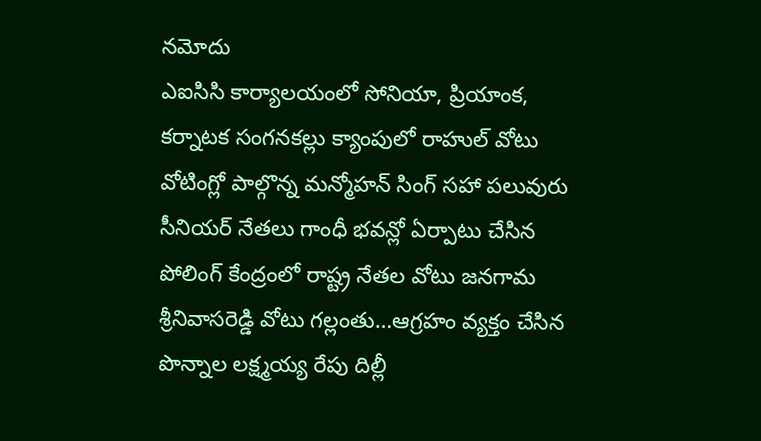నమోదు
ఎఐసిసి కార్యాలయంలో సోనియా, ప్రియాంక, కర్నాటక సంగనకల్లు క్యాంపులో రాహుల్ వోటు వోటింగ్లో పాల్గొన్న మన్మోహన్ సింగ్ సహా పలువురు సీనియర్ నేతలు గాంధీ భవన్లో ఏర్పాటు చేసిన పోలింగ్ కేంద్రంలో రాష్ట్ర నేతల వోటు జనగామ శ్రీనివాసరెడ్డి వోటు గల్లంతు…ఆగ్రహం వ్యక్తం చేసిన పొన్నాల లక్ష్మయ్య రేపు దిల్లీ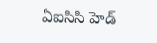ఏఐసిసి హెడ్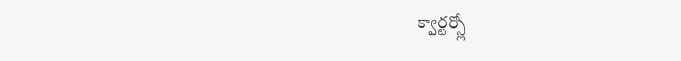క్వార్టర్స్లో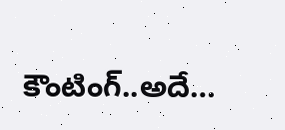కౌంటింగ్..అదే…